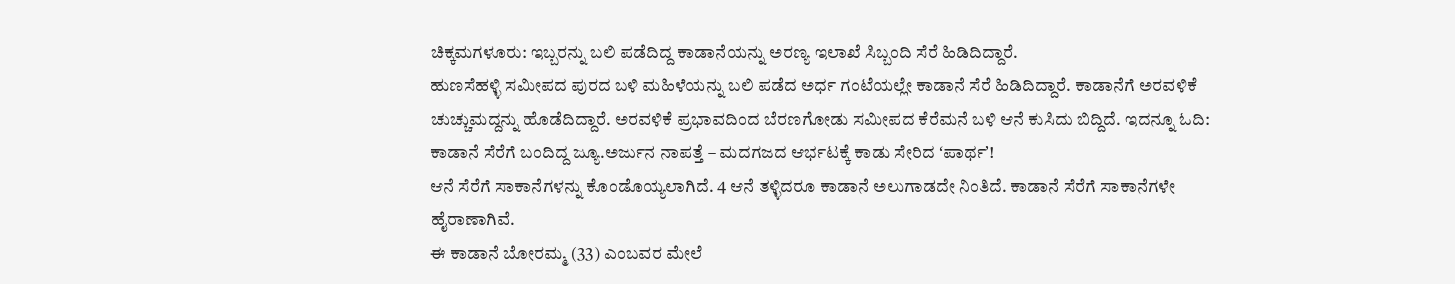ಚಿಕ್ಕಮಗಳೂರು: ಇಬ್ಬರನ್ನು ಬಲಿ ಪಡೆದಿದ್ದ ಕಾಡಾನೆಯನ್ನು ಅರಣ್ಯ ಇಲಾಖೆ ಸಿಬ್ಬಂದಿ ಸೆರೆ ಹಿಡಿದಿದ್ದಾರೆ.
ಹುಣಸೆಹಳ್ಳಿ ಸಮೀಪದ ಪುರದ ಬಳಿ ಮಹಿಳೆಯನ್ನು ಬಲಿ ಪಡೆದ ಅರ್ಧ ಗಂಟೆಯಲ್ಲೇ ಕಾಡಾನೆ ಸೆರೆ ಹಿಡಿದಿದ್ದಾರೆ. ಕಾಡಾನೆಗೆ ಅರವಳಿಕೆ ಚುಚ್ಚುಮದ್ದನ್ನು ಹೊಡೆದಿದ್ದಾರೆ. ಅರವಳಿಕೆ ಪ್ರಭಾವದಿಂದ ಬೆರಣಗೋಡು ಸಮೀಪದ ಕೆರೆಮನೆ ಬಳಿ ಆನೆ ಕುಸಿದು ಬಿದ್ದಿದೆ. ಇದನ್ನೂ ಓದಿ: ಕಾಡಾನೆ ಸೆರೆಗೆ ಬಂದಿದ್ದ ಜ್ಯೂ.ಅರ್ಜುನ ನಾಪತ್ತೆ – ಮದಗಜದ ಆರ್ಭಟಕ್ಕೆ ಕಾಡು ಸೇರಿದ ʻಪಾರ್ಥʼ!
ಆನೆ ಸೆರೆಗೆ ಸಾಕಾನೆಗಳನ್ನು ಕೊಂಡೊಯ್ಯಲಾಗಿದೆ. 4 ಆನೆ ತಳ್ಳಿದರೂ ಕಾಡಾನೆ ಅಲುಗಾಡದೇ ನಿಂತಿದೆ. ಕಾಡಾನೆ ಸೆರೆಗೆ ಸಾಕಾನೆಗಳೇ ಹೈರಾಣಾಗಿವೆ.
ಈ ಕಾಡಾನೆ ಬೋರಮ್ಮ (33) ಎಂಬವರ ಮೇಲೆ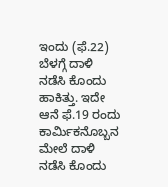ಇಂದು (ಫೆ.22) ಬೆಳಗ್ಗೆ ದಾಳಿ ನಡೆಸಿ ಕೊಂದು ಹಾಕಿತ್ತು. ಇದೇ ಆನೆ ಫೆ.19 ರಂದು ಕಾರ್ಮಿಕನೊಬ್ಬನ ಮೇಲೆ ದಾಳಿ ನಡೆಸಿ ಕೊಂದು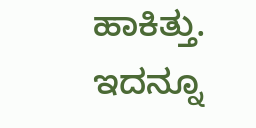ಹಾಕಿತ್ತು. ಇದನ್ನೂ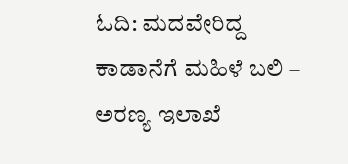ಓದಿ: ಮದವೇರಿದ್ದ ಕಾಡಾನೆಗೆ ಮಹಿಳೆ ಬಲಿ – ಅರಣ್ಯ ಇಲಾಖೆ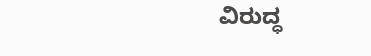ವಿರುದ್ಧ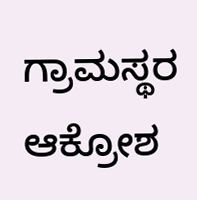ಗ್ರಾಮಸ್ಥರ ಆಕ್ರೋಶ